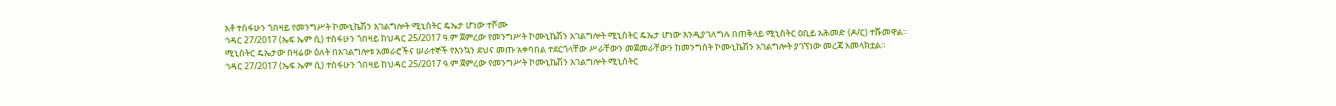አቶ ተስፋሁን ጎበዛይ የመንግሥት ኮሙኒኬሽን አገልግሎት ሚኒስትር ዴኤታ ሆነው ተሾሙ
ኅዳር 27/2017 (ኤፍ ኤም ሲ) ተስፋሁን ጎበዛይ ከህዳር 25/2017 ዓ.ም ጀምረው የመንግሥት ኮሙኒኬሽን አገልግሎት ሚኒስትር ዴኤታ ሆነው እንዲያገለግሉ በጠቅላይ ሚኒስትር ዐቢይ አሕመድ (ዶ/ር) ተሹመዋል።
ሚኒስትር ዴኤታው በዛሬው ዕለት በአገልግሎቱ አመራሮችና ሠራተኞች የእንኳን ደህና መጡ አቀባበል ተደርጎላቸው ሥራቸውን መጀመራቸውን ከመንግስት ኮሙኒኬሽን አገልግሎት ያገኘነው መረጃ አመላክቷል።
ኅዳር 27/2017 (ኤፍ ኤም ሲ) ተስፋሁን ጎበዛይ ከህዳር 25/2017 ዓ.ም ጀምረው የመንግሥት ኮሙኒኬሽን አገልግሎት ሚኒስትር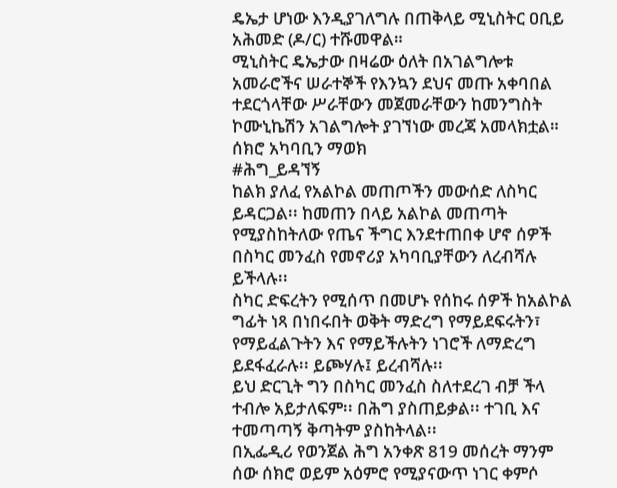ዴኤታ ሆነው እንዲያገለግሉ በጠቅላይ ሚኒስትር ዐቢይ አሕመድ (ዶ/ር) ተሹመዋል።
ሚኒስትር ዴኤታው በዛሬው ዕለት በአገልግሎቱ አመራሮችና ሠራተኞች የእንኳን ደህና መጡ አቀባበል ተደርጎላቸው ሥራቸውን መጀመራቸውን ከመንግስት ኮሙኒኬሽን አገልግሎት ያገኘነው መረጃ አመላክቷል።
ሰክሮ አካባቢን ማወክ
#ሕግ_ይዳኘኝ
ከልክ ያለፈ የአልኮል መጠጦችን መውሰድ ለስካር ይዳርጋል፡፡ ከመጠን በላይ አልኮል መጠጣት የሚያስከትለው የጤና ችግር እንደተጠበቀ ሆኖ ሰዎች በስካር መንፈስ የመኖሪያ አካባቢያቸውን ለረብሻሉ ይችላሉ፡፡
ስካር ድፍረትን የሚሰጥ በመሆኑ የሰከሩ ሰዎች ከአልኮል ግፊት ነጻ በነበሩበት ወቅት ማድረግ የማይደፍሩትን፣ የማይፈልጉትን እና የማይችሉትን ነገሮች ለማድረግ ይደፋፈራሉ፡፡ ይጮሃሉ፤ ይረብሻሉ፡፡
ይህ ድርጊት ግን በስካር መንፈስ ስለተደረገ ብቻ ችላ ተብሎ አይታለፍም፡፡ በሕግ ያስጠይቃል፡፡ ተገቢ እና ተመጣጣኝ ቅጣትም ያስከትላል፡፡
በኢፌዲሪ የወንጀል ሕግ አንቀጽ 819 መሰረት ማንም ሰው ሰክሮ ወይም አዕምሮ የሚያናውጥ ነገር ቀምሶ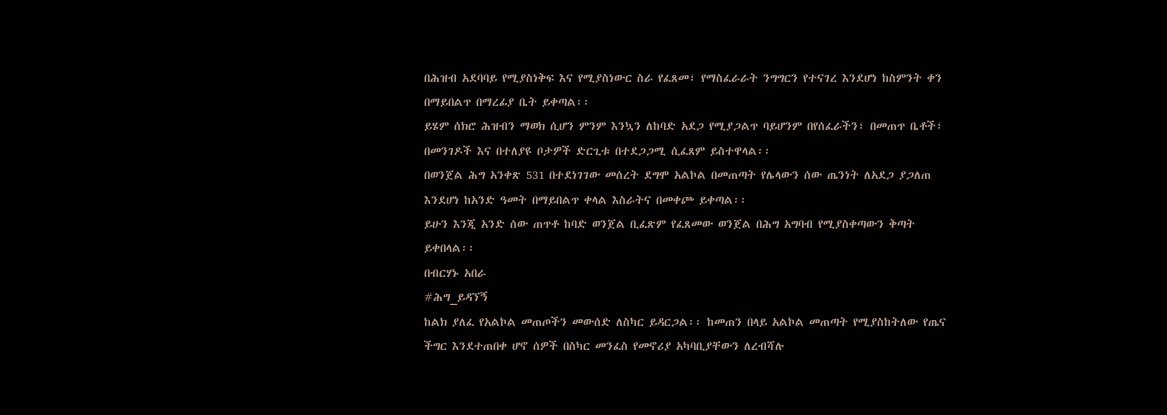በሕዝብ አደባባይ የሚያስነቅፍ እና የሚያስነውር ስራ የፈጸመ፣ የማስፈራራት ንግግርን የተናገረ እንደሆነ ከስምንት ቀን በማይበልጥ በማረፊያ ቤት ይቀጣል፡፡
ይሄም ሰክሮ ሕዝብን ማወክ ሲሆን ምንም እንኳን ለከባድ አደጋ የሚያጋልጥ ባይሆንም በየሰፈራችን፣ በመጠጥ ቤቶች፣ በመንገዶች እና በተለያዩ ቦታዎች ድርጊቱ በተደጋጋሚ ሲፈጸም ይስተዋላል፡፡
በወንጀል ሕግ አንቀጽ 531 በተደነገገው መሰረት ደግሞ አልኮል በመጠጣት የሌላውን ሰው ጤንነት ለአደጋ ያጋለጠ እንደሆነ ከአንድ ዓመት በማይበልጥ ቀላል እስራትና በመቀጮ ይቀጣል፡፡
ይሁን እንጂ አንድ ሰው ጠጥቶ ከባድ ወንጀል ቢፈጽም የፈጸመው ወንጀል በሕግ አግባብ የሚያስቀጣውን ቅጣት ይቀበላል፡፡
በብርሃኑ አበራ
#ሕግ_ይዳኘኝ
ከልክ ያለፈ የአልኮል መጠጦችን መውሰድ ለስካር ይዳርጋል፡፡ ከመጠን በላይ አልኮል መጠጣት የሚያስከትለው የጤና ችግር እንደተጠበቀ ሆኖ ሰዎች በስካር መንፈስ የመኖሪያ አካባቢያቸውን ለረብሻሉ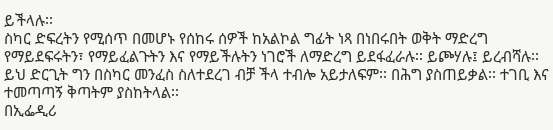ይችላሉ፡፡
ስካር ድፍረትን የሚሰጥ በመሆኑ የሰከሩ ሰዎች ከአልኮል ግፊት ነጻ በነበሩበት ወቅት ማድረግ የማይደፍሩትን፣ የማይፈልጉትን እና የማይችሉትን ነገሮች ለማድረግ ይደፋፈራሉ፡፡ ይጮሃሉ፤ ይረብሻሉ፡፡
ይህ ድርጊት ግን በስካር መንፈስ ስለተደረገ ብቻ ችላ ተብሎ አይታለፍም፡፡ በሕግ ያስጠይቃል፡፡ ተገቢ እና ተመጣጣኝ ቅጣትም ያስከትላል፡፡
በኢፌዲሪ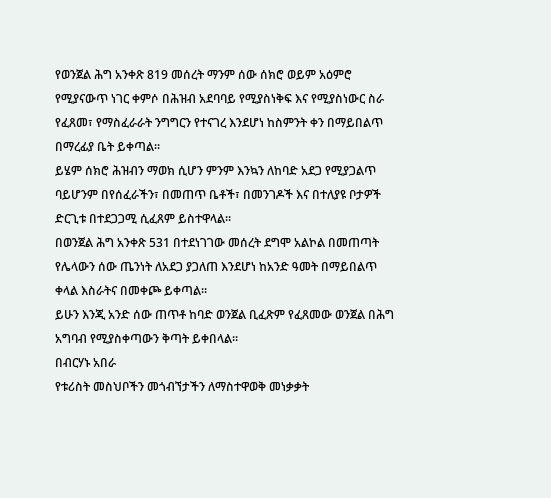የወንጀል ሕግ አንቀጽ 819 መሰረት ማንም ሰው ሰክሮ ወይም አዕምሮ የሚያናውጥ ነገር ቀምሶ በሕዝብ አደባባይ የሚያስነቅፍ እና የሚያስነውር ስራ የፈጸመ፣ የማስፈራራት ንግግርን የተናገረ እንደሆነ ከስምንት ቀን በማይበልጥ በማረፊያ ቤት ይቀጣል፡፡
ይሄም ሰክሮ ሕዝብን ማወክ ሲሆን ምንም እንኳን ለከባድ አደጋ የሚያጋልጥ ባይሆንም በየሰፈራችን፣ በመጠጥ ቤቶች፣ በመንገዶች እና በተለያዩ ቦታዎች ድርጊቱ በተደጋጋሚ ሲፈጸም ይስተዋላል፡፡
በወንጀል ሕግ አንቀጽ 531 በተደነገገው መሰረት ደግሞ አልኮል በመጠጣት የሌላውን ሰው ጤንነት ለአደጋ ያጋለጠ እንደሆነ ከአንድ ዓመት በማይበልጥ ቀላል እስራትና በመቀጮ ይቀጣል፡፡
ይሁን እንጂ አንድ ሰው ጠጥቶ ከባድ ወንጀል ቢፈጽም የፈጸመው ወንጀል በሕግ አግባብ የሚያስቀጣውን ቅጣት ይቀበላል፡፡
በብርሃኑ አበራ
የቱሪስት መስህቦችን መጎብኘታችን ለማስተዋወቅ መነቃቃት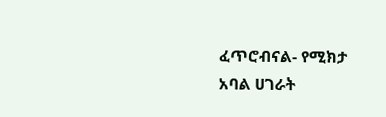ፈጥሮብናል- የሚክታ አባል ሀገራት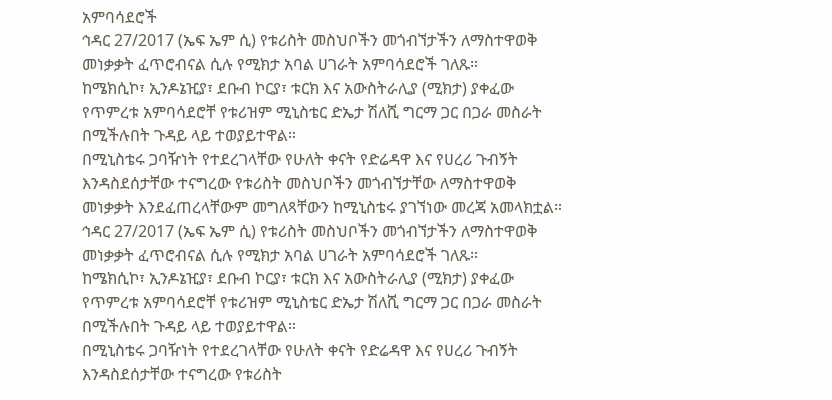አምባሳደሮች
ኅዳር 27/2017 (ኤፍ ኤም ሲ) የቱሪስት መስህቦችን መጎብኘታችን ለማስተዋወቅ መነቃቃት ፈጥሮብናል ሲሉ የሚክታ አባል ሀገራት አምባሳደሮች ገለጹ።
ከሜክሲኮ፣ ኢንዶኔዢያ፣ ደቡብ ኮርያ፣ ቱርክ እና አውስትራሊያ (ሚክታ) ያቀፈው የጥምረቱ አምባሳደሮቸ የቱሪዝም ሚኒስቴር ድኤታ ሽለሺ ግርማ ጋር በጋራ መስራት በሚችሉበት ጉዳይ ላይ ተወያይተዋል።
በሚኒስቴሩ ጋባዥነት የተደረገላቸው የሁለት ቀናት የድሬዳዋ እና የሀረሪ ጉብኝት እንዳስደሰታቸው ተናግረው የቱሪስት መስህቦችን መጎብኘታቸው ለማስተዋወቅ መነቃቃት እንደፈጠረላቸውም መግለጻቸውን ከሚኒስቴሩ ያገኘነው መረጃ አመላክቷል።
ኅዳር 27/2017 (ኤፍ ኤም ሲ) የቱሪስት መስህቦችን መጎብኘታችን ለማስተዋወቅ መነቃቃት ፈጥሮብናል ሲሉ የሚክታ አባል ሀገራት አምባሳደሮች ገለጹ።
ከሜክሲኮ፣ ኢንዶኔዢያ፣ ደቡብ ኮርያ፣ ቱርክ እና አውስትራሊያ (ሚክታ) ያቀፈው የጥምረቱ አምባሳደሮቸ የቱሪዝም ሚኒስቴር ድኤታ ሽለሺ ግርማ ጋር በጋራ መስራት በሚችሉበት ጉዳይ ላይ ተወያይተዋል።
በሚኒስቴሩ ጋባዥነት የተደረገላቸው የሁለት ቀናት የድሬዳዋ እና የሀረሪ ጉብኝት እንዳስደሰታቸው ተናግረው የቱሪስት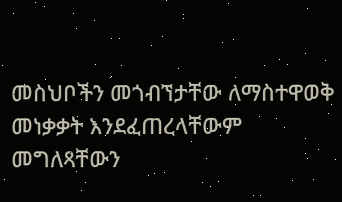መስህቦችን መጎብኘታቸው ለማስተዋወቅ መነቃቃት እንደፈጠረላቸውም መግለጻቸውን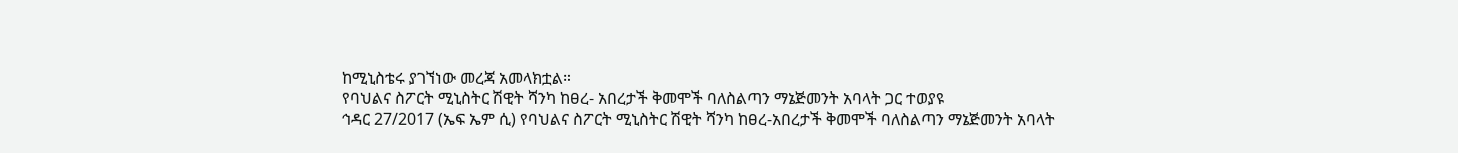ከሚኒስቴሩ ያገኘነው መረጃ አመላክቷል።
የባህልና ስፖርት ሚኒስትር ሽዊት ሻንካ ከፀረ- አበረታች ቅመሞች ባለስልጣን ማኔጅመንት አባላት ጋር ተወያዩ
ኅዳር 27/2017 (ኤፍ ኤም ሲ) የባህልና ስፖርት ሚኒስትር ሽዊት ሻንካ ከፀረ-አበረታች ቅመሞች ባለስልጣን ማኔጅመንት አባላት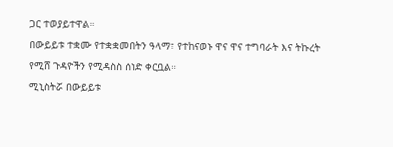ጋር ተወያይተዋል።
በውይይቱ ተቋሙ የተቋቋመበትን ዓላማ፣ የተከናወኑ ዋና ዋና ተግባራት እና ትኩረት የሚሸ ጉዳዮችን የሚዳስስ ሰነድ ቀርቧል።
ሚኒስትሯ በውይይቱ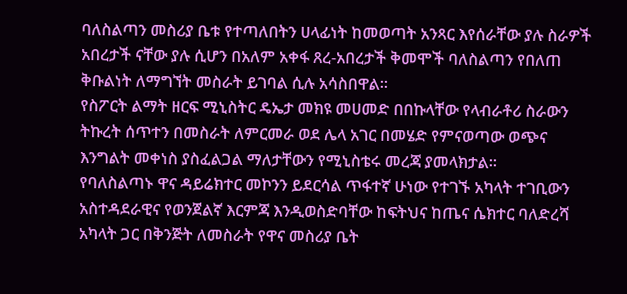ባለስልጣን መስሪያ ቤቱ የተጣለበትን ሀላፊነት ከመወጣት አንጻር እየሰራቸው ያሉ ስራዎች አበረታች ናቸው ያሉ ሲሆን በአለም አቀፋ ጸረ-አበረታች ቅመሞች ባለስልጣን የበለጠ ቅቡልነት ለማግኘት መስራት ይገባል ሲሉ አሳስበዋል።
የስፖርት ልማት ዘርፍ ሚኒስትር ዴኤታ መክዩ መሀመድ በበኩላቸው የላብራቶሪ ስራውን ትኩረት ሰጥተን በመስራት ለምርመራ ወደ ሌላ አገር በመሄድ የምናወጣው ወጭና እንግልት መቀነስ ያስፈልጋል ማለታቸውን የሚኒስቴሩ መረጃ ያመላክታል።
የባለስልጣኑ ዋና ዳይሬክተር መኮንን ይደርሳል ጥፋተኛ ሁነው የተገኙ አካላት ተገቢውን አስተዳደራዊና የወንጀልኛ እርምጃ እንዲወስድባቸው ከፍትህና ከጤና ሴክተር ባለድረሻ አካላት ጋር በቅንጅት ለመስራት የዋና መስሪያ ቤት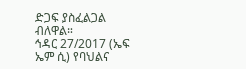ድጋፍ ያስፈልጋል ብለዋል።
ኅዳር 27/2017 (ኤፍ ኤም ሲ) የባህልና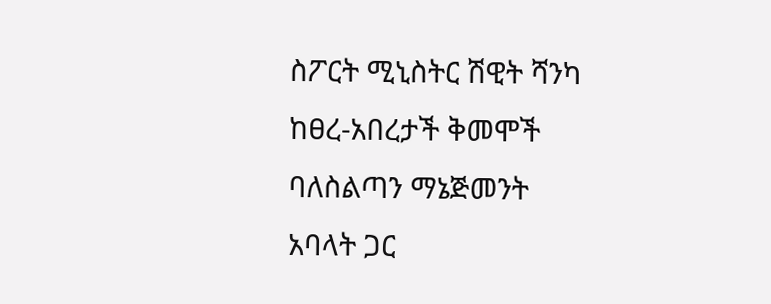ስፖርት ሚኒስትር ሽዊት ሻንካ ከፀረ-አበረታች ቅመሞች ባለስልጣን ማኔጅመንት አባላት ጋር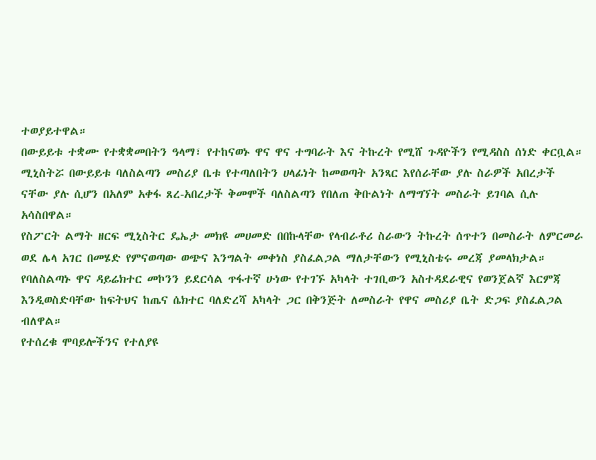ተወያይተዋል።
በውይይቱ ተቋሙ የተቋቋመበትን ዓላማ፣ የተከናወኑ ዋና ዋና ተግባራት እና ትኩረት የሚሸ ጉዳዮችን የሚዳስስ ሰነድ ቀርቧል።
ሚኒስትሯ በውይይቱ ባለስልጣን መስሪያ ቤቱ የተጣለበትን ሀላፊነት ከመወጣት አንጻር እየሰራቸው ያሉ ስራዎች አበረታች ናቸው ያሉ ሲሆን በአለም አቀፋ ጸረ-አበረታች ቅመሞች ባለስልጣን የበለጠ ቅቡልነት ለማግኘት መስራት ይገባል ሲሉ አሳስበዋል።
የስፖርት ልማት ዘርፍ ሚኒስትር ዴኤታ መክዩ መሀመድ በበኩላቸው የላብራቶሪ ስራውን ትኩረት ሰጥተን በመስራት ለምርመራ ወደ ሌላ አገር በመሄድ የምናወጣው ወጭና እንግልት መቀነስ ያስፈልጋል ማለታቸውን የሚኒስቴሩ መረጃ ያመላክታል።
የባለስልጣኑ ዋና ዳይሬክተር መኮንን ይደርሳል ጥፋተኛ ሁነው የተገኙ አካላት ተገቢውን አስተዳደራዊና የወንጀልኛ እርምጃ እንዲወስድባቸው ከፍትህና ከጤና ሴክተር ባለድረሻ አካላት ጋር በቅንጅት ለመስራት የዋና መስሪያ ቤት ድጋፍ ያስፈልጋል ብለዋል።
የተሰረቁ ሞባይሎችንና የተለያዩ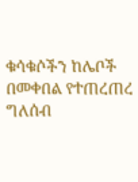ቁሳቁሶችን ከሌቦች በመቀበል የተጠረጠረ ግለሰብ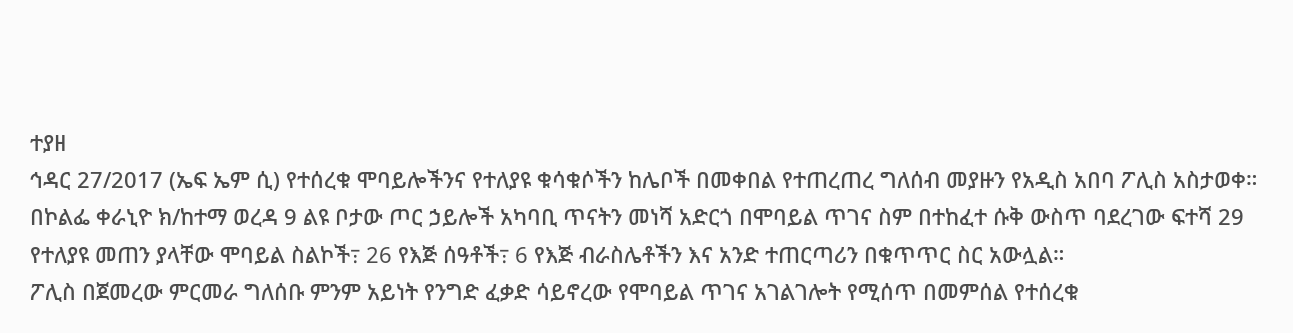ተያዘ
ኅዳር 27/2017 (ኤፍ ኤም ሲ) የተሰረቁ ሞባይሎችንና የተለያዩ ቁሳቁሶችን ከሌቦች በመቀበል የተጠረጠረ ግለሰብ መያዙን የአዲስ አበባ ፖሊስ አስታወቀ።
በኮልፌ ቀራኒዮ ክ/ከተማ ወረዳ 9 ልዩ ቦታው ጦር ኃይሎች አካባቢ ጥናትን መነሻ አድርጎ በሞባይል ጥገና ስም በተከፈተ ሱቅ ውስጥ ባደረገው ፍተሻ 29 የተለያዩ መጠን ያላቸው ሞባይል ስልኮች߹ 26 የእጅ ሰዓቶች߹ 6 የእጅ ብራስሌቶችን እና አንድ ተጠርጣሪን በቁጥጥር ስር አውሏል።
ፖሊስ በጀመረው ምርመራ ግለሰቡ ምንም አይነት የንግድ ፈቃድ ሳይኖረው የሞባይል ጥገና አገልገሎት የሚሰጥ በመምሰል የተሰረቁ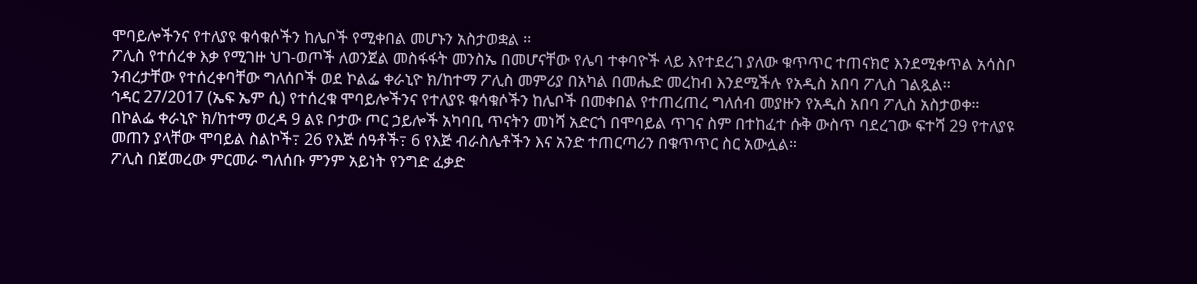ሞባይሎችንና የተለያዩ ቁሳቁሶችን ከሌቦች የሚቀበል መሆኑን አስታወቋል ፡፡
ፖሊስ የተሰረቀ እቃ የሚገዙ ህገ-ወጦች ለወንጀል መስፋፋት መንስኤ በመሆናቸው የሌባ ተቀባዮች ላይ እየተደረገ ያለው ቁጥጥር ተጠናክሮ እንደሚቀጥል አሳስቦ ንብረታቸው የተሰረቀባቸው ግለሰቦች ወደ ኮልፌ ቀራኒዮ ክ/ከተማ ፖሊስ መምሪያ በአካል በመሔድ መረከብ እንደሚችሉ የአዲስ አበባ ፖሊስ ገልጿል፡፡
ኅዳር 27/2017 (ኤፍ ኤም ሲ) የተሰረቁ ሞባይሎችንና የተለያዩ ቁሳቁሶችን ከሌቦች በመቀበል የተጠረጠረ ግለሰብ መያዙን የአዲስ አበባ ፖሊስ አስታወቀ።
በኮልፌ ቀራኒዮ ክ/ከተማ ወረዳ 9 ልዩ ቦታው ጦር ኃይሎች አካባቢ ጥናትን መነሻ አድርጎ በሞባይል ጥገና ስም በተከፈተ ሱቅ ውስጥ ባደረገው ፍተሻ 29 የተለያዩ መጠን ያላቸው ሞባይል ስልኮች߹ 26 የእጅ ሰዓቶች߹ 6 የእጅ ብራስሌቶችን እና አንድ ተጠርጣሪን በቁጥጥር ስር አውሏል።
ፖሊስ በጀመረው ምርመራ ግለሰቡ ምንም አይነት የንግድ ፈቃድ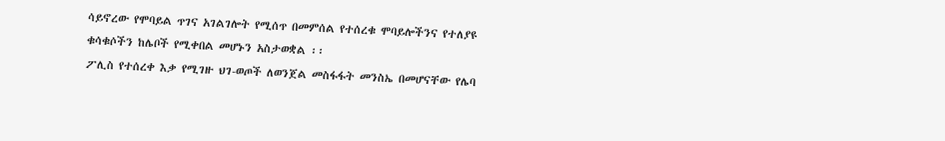ሳይኖረው የሞባይል ጥገና አገልገሎት የሚሰጥ በመምሰል የተሰረቁ ሞባይሎችንና የተለያዩ ቁሳቁሶችን ከሌቦች የሚቀበል መሆኑን አስታወቋል ፡፡
ፖሊስ የተሰረቀ እቃ የሚገዙ ህገ-ወጦች ለወንጀል መስፋፋት መንስኤ በመሆናቸው የሌባ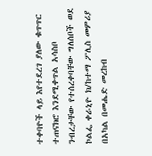ተቀባዮች ላይ እየተደረገ ያለው ቁጥጥር ተጠናክሮ እንደሚቀጥል አሳስቦ ንብረታቸው የተሰረቀባቸው ግለሰቦች ወደ ኮልፌ ቀራኒዮ ክ/ከተማ ፖሊስ መምሪያ በአካል በመሔድ መረከብ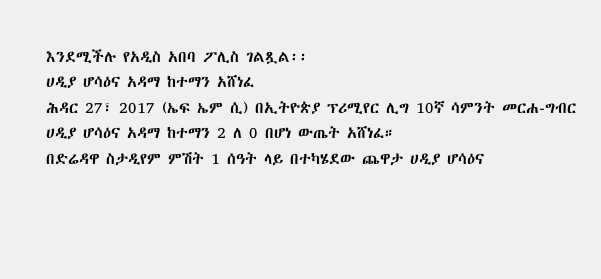እንደሚችሉ የአዲስ አበባ ፖሊስ ገልጿል፡፡
ሀዲያ ሆሳዕና አዳማ ከተማን አሸነፈ
ሕዳር 27፣ 2017 (ኤፍ ኤም ሲ) በኢትዮጵያ ፕሪሚየር ሊግ 10ኛ ሳምንት መርሐ-ግብር ሀዲያ ሆሳዕና አዳማ ከተማን 2 ለ 0 በሆነ ውጤት አሸነፈ።
በድሬዳዋ ስታዲየም ምሽት 1 ሰዓት ላይ በተካሄደው ጨዋታ ሀዲያ ሆሳዕና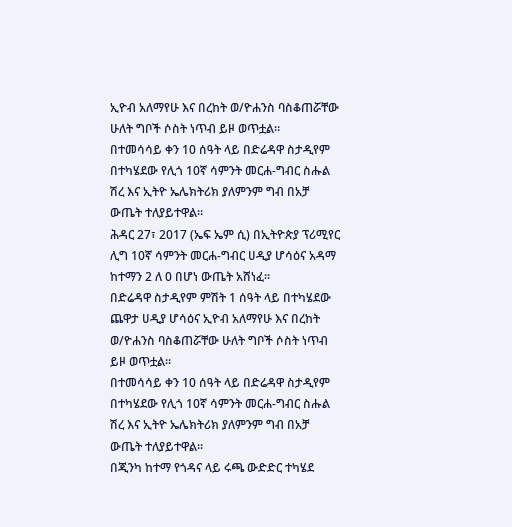ኢዮብ አለማየሁ እና በረከት ወ/ዮሐንስ ባስቆጠሯቸው ሁለት ግቦች ሶስት ነጥብ ይዞ ወጥቷል።
በተመሳሳይ ቀን 10 ሰዓት ላይ በድሬዳዋ ስታዲየም በተካሄደው የሊጎ 10ኛ ሳምንት መርሐ-ግብር ስሑል ሽረ እና ኢትዮ ኤሌክትሪክ ያለምንም ግብ በአቻ ውጤት ተለያይተዋል።
ሕዳር 27፣ 2017 (ኤፍ ኤም ሲ) በኢትዮጵያ ፕሪሚየር ሊግ 10ኛ ሳምንት መርሐ-ግብር ሀዲያ ሆሳዕና አዳማ ከተማን 2 ለ 0 በሆነ ውጤት አሸነፈ።
በድሬዳዋ ስታዲየም ምሽት 1 ሰዓት ላይ በተካሄደው ጨዋታ ሀዲያ ሆሳዕና ኢዮብ አለማየሁ እና በረከት ወ/ዮሐንስ ባስቆጠሯቸው ሁለት ግቦች ሶስት ነጥብ ይዞ ወጥቷል።
በተመሳሳይ ቀን 10 ሰዓት ላይ በድሬዳዋ ስታዲየም በተካሄደው የሊጎ 10ኛ ሳምንት መርሐ-ግብር ስሑል ሽረ እና ኢትዮ ኤሌክትሪክ ያለምንም ግብ በአቻ ውጤት ተለያይተዋል።
በጂንካ ከተማ የጎዳና ላይ ሩጫ ውድድር ተካሄደ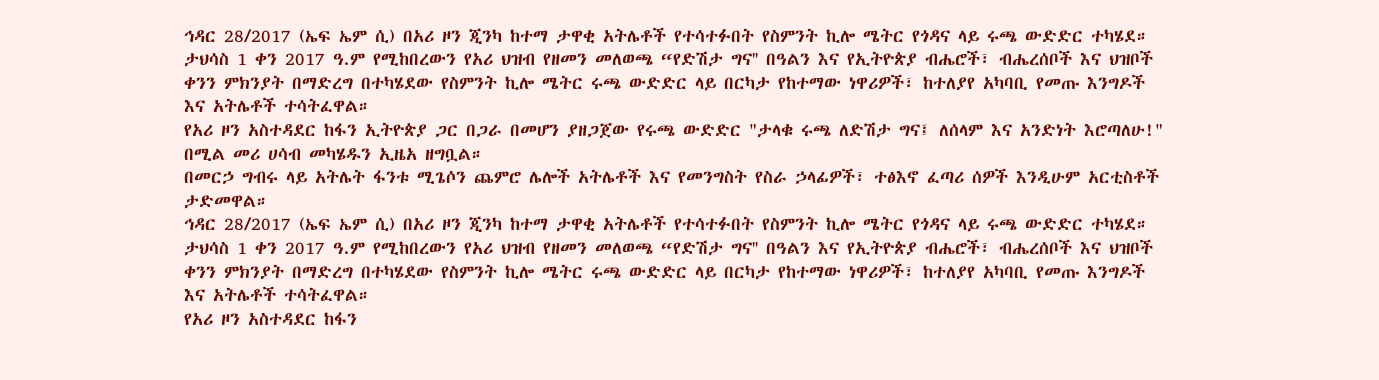ኅዳር 28/2017 (ኤፍ ኤም ሲ) በአሪ ዞን ጂንካ ከተማ ታዋቂ አትሌቶች የተሳተፉበት የስምንት ኪሎ ሜትር የጎዳና ላይ ሩጫ ውድድር ተካሄደ።
ታህሳስ 1 ቀን 2017 ዓ.ም የሚከበረውን የአሪ ህዝብ የዘመን መለወጫ “የድሽታ ግና'' በዓልን እና የኢትዮጵያ ብሔሮች፣ ብሔረሰቦች እና ህዝቦች ቀንን ምክንያት በማድረግ በተካሄደው የስምንት ኪሎ ሜትር ሩጫ ውድድር ላይ በርካታ የከተማው ነዋሪዎች፣ ከተለያየ አካባቢ የመጡ እንግዶች እና አትሌቶች ተሳትፈዋል።
የአሪ ዞን አስተዳደር ከፋን ኢትዮጵያ ጋር በጋራ በመሆን ያዘጋጀው የሩጫ ውድድር "ታላቁ ሩጫ ለድሽታ ግና፤ ለሰላም እና አንድነት እሮጣለሁ!" በሚል መሪ ሀሳብ መካሄዱን ኢዜአ ዘግቧል።
በመርኃ ግብሩ ላይ አትሌት ፋንቱ ሚጌሶን ጨምሮ ሌሎች አትሌቶች እና የመንግስት የስራ ኃላፊዎች፣ ተፅእኖ ፈጣሪ ሰዎች እንዲሁም አርቲስቶች ታድመዋል።
ኅዳር 28/2017 (ኤፍ ኤም ሲ) በአሪ ዞን ጂንካ ከተማ ታዋቂ አትሌቶች የተሳተፉበት የስምንት ኪሎ ሜትር የጎዳና ላይ ሩጫ ውድድር ተካሄደ።
ታህሳስ 1 ቀን 2017 ዓ.ም የሚከበረውን የአሪ ህዝብ የዘመን መለወጫ “የድሽታ ግና'' በዓልን እና የኢትዮጵያ ብሔሮች፣ ብሔረሰቦች እና ህዝቦች ቀንን ምክንያት በማድረግ በተካሄደው የስምንት ኪሎ ሜትር ሩጫ ውድድር ላይ በርካታ የከተማው ነዋሪዎች፣ ከተለያየ አካባቢ የመጡ እንግዶች እና አትሌቶች ተሳትፈዋል።
የአሪ ዞን አስተዳደር ከፋን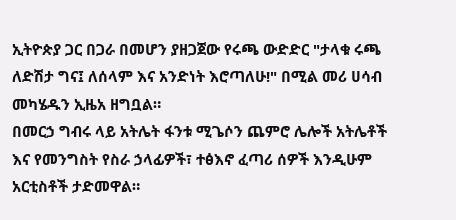ኢትዮጵያ ጋር በጋራ በመሆን ያዘጋጀው የሩጫ ውድድር "ታላቁ ሩጫ ለድሽታ ግና፤ ለሰላም እና አንድነት እሮጣለሁ!" በሚል መሪ ሀሳብ መካሄዱን ኢዜአ ዘግቧል።
በመርኃ ግብሩ ላይ አትሌት ፋንቱ ሚጌሶን ጨምሮ ሌሎች አትሌቶች እና የመንግስት የስራ ኃላፊዎች፣ ተፅእኖ ፈጣሪ ሰዎች እንዲሁም አርቲስቶች ታድመዋል።